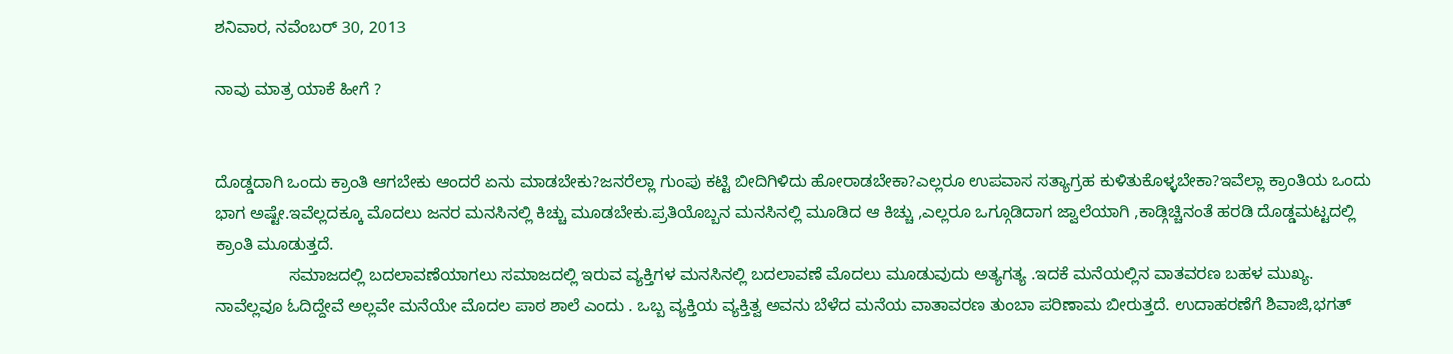ಶನಿವಾರ, ನವೆಂಬರ್ 30, 2013

ನಾವು ಮಾತ್ರ ಯಾಕೆ ಹೀಗೆ ?


ದೊಡ್ಡದಾಗಿ ಒಂದು ಕ್ರಾಂತಿ ಆಗಬೇಕು ಆಂದರೆ ಏನು ಮಾಡಬೇಕು?ಜನರೆಲ್ಲಾ ಗುಂಪು ಕಟ್ಟಿ ಬೀದಿಗಿಳಿದು ಹೋರಾಡಬೇಕಾ?ಎಲ್ಲರೂ ಉಪವಾಸ ಸತ್ಯಾಗ್ರಹ ಕುಳಿತುಕೊಳ್ಳಬೇಕಾ?ಇವೆಲ್ಲಾ ಕ್ರಾಂತಿಯ ಒಂದು ಭಾಗ ಅಷ್ಟೇ.ಇವೆಲ್ಲದಕ್ಕೂ ಮೊದಲು ಜನರ ಮನಸಿನಲ್ಲಿ ಕಿಚ್ಚು ಮೂಡಬೇಕು.ಪ್ರತಿಯೊಬ್ಬನ ಮನಸಿನಲ್ಲಿ ಮೂಡಿದ ಆ ಕಿಚ್ಚು ,ಎಲ್ಲರೂ ಒಗ್ಗೂಡಿದಾಗ ಜ್ವಾಲೆಯಾಗಿ ,ಕಾಡ್ಗಿಚ್ಚಿನಂತೆ ಹರಡಿ ದೊಡ್ಡಮಟ್ಟದಲ್ಲಿ ಕ್ರಾಂತಿ ಮೂಡುತ್ತದೆ.
                ಸಮಾಜದಲ್ಲಿ ಬದಲಾವಣೆಯಾಗಲು ಸಮಾಜದಲ್ಲಿ ಇರುವ ವ್ಯಕ್ತಿಗಳ ಮನಸಿನಲ್ಲಿ ಬದಲಾವಣೆ ಮೊದಲು ಮೂಡುವುದು ಅತ್ಯಗತ್ಯ .ಇದಕೆ ಮನೆಯಲ್ಲಿನ ವಾತವರಣ ಬಹಳ ಮುಖ್ಯ. ನಾವೆಲ್ಲವೂ ಓದಿದ್ದೇವೆ ಅಲ್ಲವೇ ಮನೆಯೇ ಮೊದಲ ಪಾಠ ಶಾಲೆ ಎಂದು . ಒಬ್ಬ ವ್ಯಕ್ತಿಯ ವ್ಯಕ್ತಿತ್ವ ಅವನು ಬೆಳೆದ ಮನೆಯ ವಾತಾವರಣ ತುಂಬಾ ಪರಿಣಾಮ ಬೀರುತ್ತದೆ. ಉದಾಹರಣೆಗೆ ಶಿವಾಜಿ,ಭಗತ್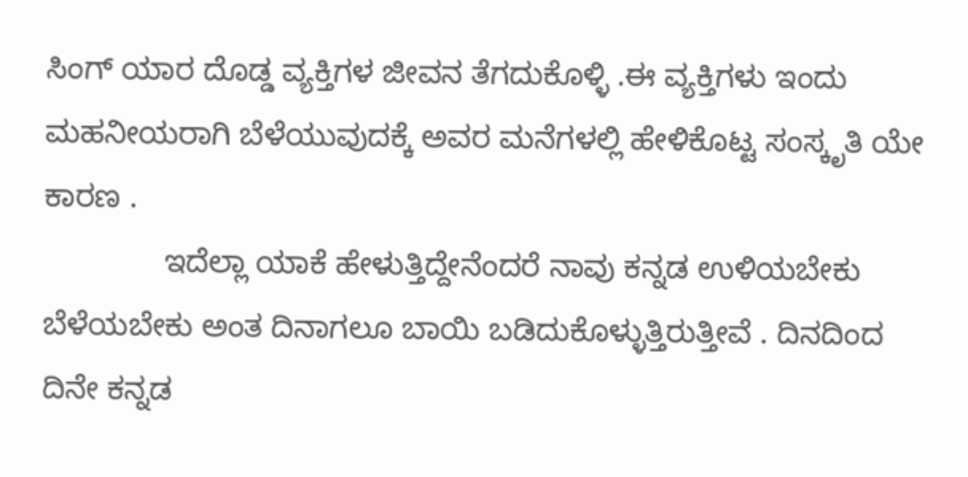ಸಿಂಗ್ ಯಾರ ದೊಡ್ಡ ವ್ಯಕ್ತಿಗಳ ಜೀವನ ತೆಗದುಕೊಳ್ಳಿ .ಈ ವ್ಯಕ್ತಿಗಳು ಇಂದು ಮಹನೀಯರಾಗಿ ಬೆಳೆಯುವುದಕ್ಕೆ ಅವರ ಮನೆಗಳಲ್ಲಿ ಹೇಳಿಕೊಟ್ಟ ಸಂಸ್ಕೃತಿ ಯೇ ಕಾರಣ .
              ಇದೆಲ್ಲಾ ಯಾಕೆ ಹೇಳುತ್ತಿದ್ದೇನೆಂದರೆ ನಾವು ಕನ್ನಡ ಉಳಿಯಬೇಕು ಬೆಳೆಯಬೇಕು ಅಂತ ದಿನಾಗಲೂ ಬಾಯಿ ಬಡಿದುಕೊಳ್ಳುತ್ತಿರುತ್ತೀವೆ . ದಿನದಿಂದ ದಿನೇ ಕನ್ನಡ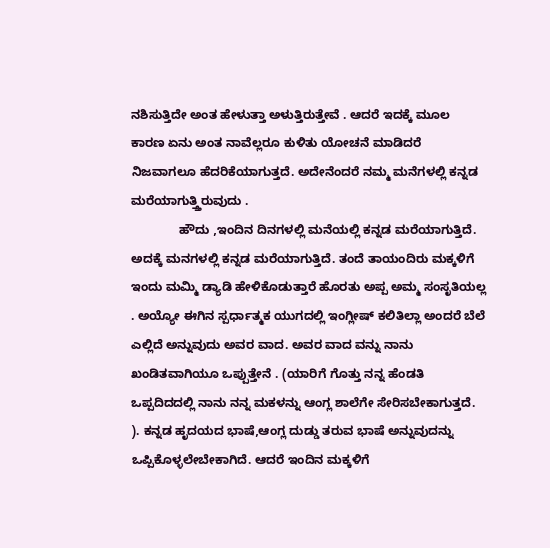ನಶಿಸುತ್ತಿದೇ ಅಂತ ಹೇಳುತ್ತಾ ಅಳುತ್ತಿರುತ್ತೇವೆ . ಆದರೆ ಇದಕ್ಕೆ ಮೂಲ ಕಾರಣ ಏನು ಅಂತ ನಾವೆಲ್ಲರೂ ಕುಳಿತು ಯೋಚನೆ ಮಾಡಿದರೆ ನಿಜವಾಗಲೂ ಹೆದರಿಕೆಯಾಗುತ್ತದೆ. ಅದೇನೆಂದರೆ ನಮ್ಮ ಮನೆಗಳಲ್ಲಿ ಕನ್ನಡ ಮರೆಯಾಗುತ್ತ್ತಿರುವುದು .
              ಹೌದು ,ಇಂದಿನ ದಿನಗಳಲ್ಲಿ ಮನೆಯಲ್ಲಿ ಕನ್ನಡ ಮರೆಯಾಗುತ್ತಿದೆ. ಅದಕ್ಕೆ ಮನಗಳಲ್ಲಿ ಕನ್ನಡ ಮರೆಯಾಗುತ್ತಿದೆ. ತಂದೆ ತಾಯಂದಿರು ಮಕ್ಕಳಿಗೆ ಇಂದು ಮಮ್ಮಿ ಡ್ಯಾಡಿ ಹೇಳಿಕೊಡುತ್ತಾರೆ ಹೊರತು ಅಪ್ಪ ಅಮ್ಮ ಸಂಸೃತಿಯಲ್ಲ . ಅಯ್ಯೋ ಈಗಿನ ಸ್ಪರ್ಧಾತ್ಮಕ ಯುಗದಲ್ಲಿ ಇಂಗ್ಲೀಷ್ ಕಲಿತಿಲ್ಲಾ ಅಂದರೆ ಬೆಲೆ ಎಲ್ಲಿದೆ ಅನ್ನುವುದು ಅವರ ವಾದ. ಅವರ ವಾದ ವನ್ನು ನಾನು ಖಂಡಿತವಾಗಿಯೂ ಒಪ್ಪುತ್ತೇನೆ . (ಯಾರಿಗೆ ಗೊತ್ತು ನನ್ನ ಹೆಂಡತಿ ಒಪ್ಪದಿದದಲ್ಲಿ ನಾನು ನನ್ನ ಮಕಳನ್ನು ಆಂಗ್ಲ ಶಾಲೆಗೇ ಸೇರಿಸಬೇಕಾಗುತ್ತದೆ. ). ಕನ್ನಡ ಹೃದಯದ ಭಾಷೆ,ಆಂಗ್ಲ ದುಡ್ಡು ತರುವ ಭಾಷೆ ಅನ್ನುವುದನ್ನು ಒಪ್ಪಿಕೊಳ್ಳಲೇಬೇಕಾಗಿದೆ. ಆದರೆ ಇಂದಿನ ಮಕ್ಕಳಿಗೆ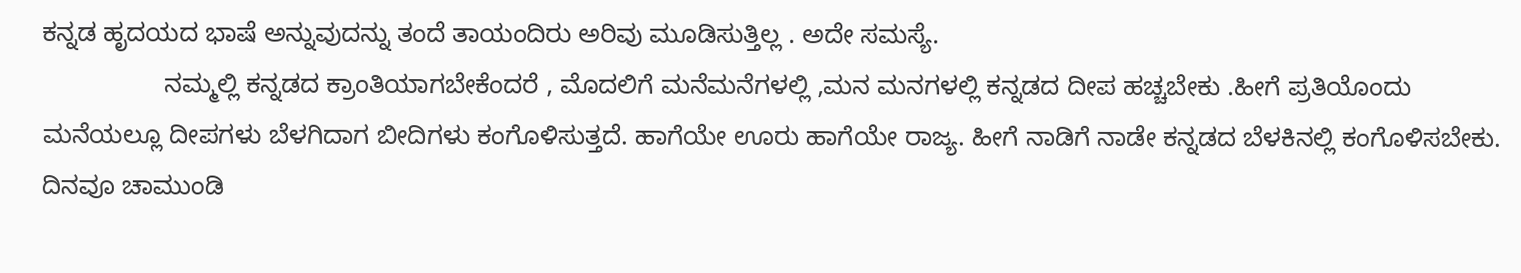ಕನ್ನಡ ಹೃದಯದ ಭಾಷೆ ಅನ್ನುವುದನ್ನು ತಂದೆ ತಾಯಂದಿರು ಅರಿವು ಮೂಡಿಸುತ್ತಿಲ್ಲ . ಅದೇ ಸಮಸ್ಯೆ.
                 ನಮ್ಮಲ್ಲಿ ಕನ್ನಡದ ಕ್ರಾಂತಿಯಾಗಬೇಕೆಂದರೆ , ಮೊದಲಿಗೆ ಮನೆಮನೆಗಳಲ್ಲಿ ,ಮನ ಮನಗಳಲ್ಲಿ ಕನ್ನಡದ ದೀಪ ಹಚ್ಚಬೇಕು .ಹೀಗೆ ಪ್ರತಿಯೊಂದು ಮನೆಯಲ್ಲೂ ದೀಪಗಳು ಬೆಳಗಿದಾಗ ಬೀದಿಗಳು ಕಂಗೊಳಿಸುತ್ತದೆ. ಹಾಗೆಯೇ ಊರು ಹಾಗೆಯೇ ರಾಜ್ಯ. ಹೀಗೆ ನಾಡಿಗೆ ನಾಡೇ ಕನ್ನಡದ ಬೆಳಕಿನಲ್ಲಿ ಕಂಗೊಳಿಸಬೇಕು. ದಿನವೂ ಚಾಮುಂಡಿ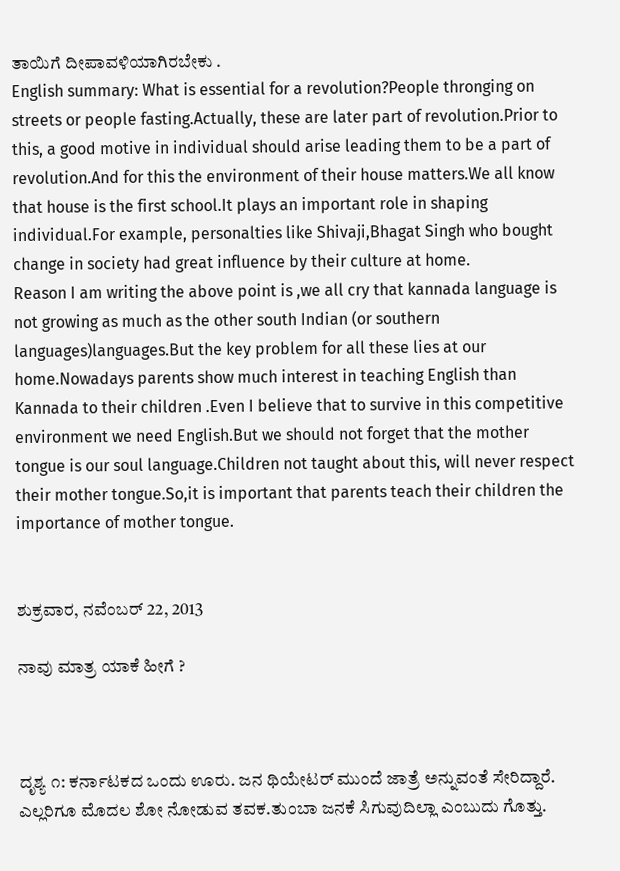ತಾಯಿಗೆ ದೀಪಾವಳಿಯಾಗಿರಬೇಕು .
English summary: What is essential for a revolution?People thronging on streets or people fasting.Actually, these are later part of revolution.Prior to this, a good motive in individual should arise leading them to be a part of revolution.And for this the environment of their house matters.We all know that house is the first school.It plays an important role in shaping individual.For example, personalties like Shivaji,Bhagat Singh who bought change in society had great influence by their culture at home.
Reason I am writing the above point is ,we all cry that kannada language is not growing as much as the other south Indian (or southern languages)languages.But the key problem for all these lies at our home.Nowadays parents show much interest in teaching English than Kannada to their children .Even I believe that to survive in this competitive environment we need English.But we should not forget that the mother tongue is our soul language.Children not taught about this, will never respect their mother tongue.So,it is important that parents teach their children the importance of mother tongue.


ಶುಕ್ರವಾರ, ನವೆಂಬರ್ 22, 2013

ನಾವು ಮಾತ್ರ ಯಾಕೆ ಹೀಗೆ ?



ದೃಶ್ಯ ೧: ಕರ್ನಾಟಕದ ಒಂದು ಊರು. ಜನ ಥಿಯೇಟರ್ ಮುಂದೆ ಜಾತ್ರೆ ಅನ್ನುವಂತೆ ಸೇರಿದ್ದಾರೆ. ಎಲ್ಲರಿಗೂ ಮೊದಲ ಶೋ ನೋಡುವ ತವಕ.ತುಂಬಾ ಜನಕೆ ಸಿಗುವುದಿಲ್ಲಾ ಎಂಬುದು ಗೊತ್ತು.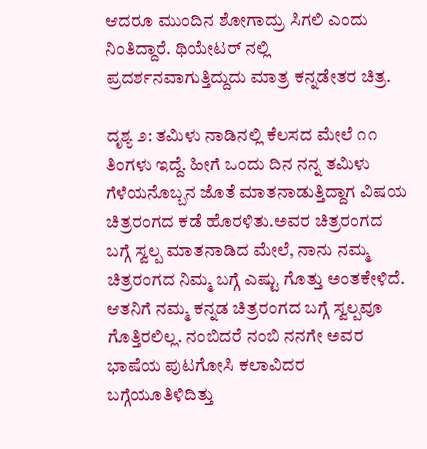ಆದರೂ ಮುಂದಿನ ಶೋಗಾದ್ರು ಸಿಗಲಿ ಎಂದು ನಿಂತಿದ್ದಾರೆ. ಥಿಯೇಟರ್ ನಲ್ಲಿ ಪ್ರದರ್ಶನವಾಗುತ್ತಿದ್ದುದು ಮಾತ್ರ ಕನ್ನಡೇತರ ಚಿತ್ರ.

ದೃಶ್ಯ ೨: ತಮಿಳು ನಾಡಿನಲ್ಲಿ ಕೆಲಸದ ಮೇಲೆ ೧೧ ತಿಂಗಳು ಇದ್ದೆ. ಹೀಗೆ ಒಂದು ದಿನ ನನ್ನ ತಮಿಳು ಗೆಳೆಯನೊಬ್ಬನ ಜೊತೆ ಮಾತನಾಡುತ್ತಿದ್ದಾಗ ವಿಷಯ ಚಿತ್ರರಂಗದ ಕಡೆ ಹೊರಳಿತು.ಅವರ ಚಿತ್ರರಂಗದ ಬಗ್ಗೆ ಸ್ವಲ್ಪ ಮಾತನಾಡಿದ ಮೇಲೆ, ನಾನು ನಮ್ಮ ಚಿತ್ರರಂಗದ ನಿಮ್ಮ ಬಗ್ಗೆ ಎಷ್ಟು ಗೊತ್ತು ಅಂತಕೇಳಿದೆ. ಆತನಿಗೆ ನಮ್ಮ ಕನ್ನಡ ಚಿತ್ರರಂಗದ ಬಗ್ಗೆ ಸ್ವಲ್ಪವೂ ಗೊತ್ತಿರಲಿಲ್ಲ. ನಂಬಿದರೆ ನಂಬಿ ನನಗೇ ಅವರ ಭಾಷೆಯ ಪುಟಗೋಸಿ ಕಲಾವಿದರ ಬಗ್ಗೆಯೂತಿಳಿದಿತ್ತು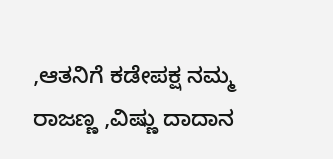,ಆತನಿಗೆ ಕಡೇಪಕ್ಷ ನಮ್ಮ ರಾಜಣ್ಣ ,ವಿಷ್ಣು ದಾದಾನ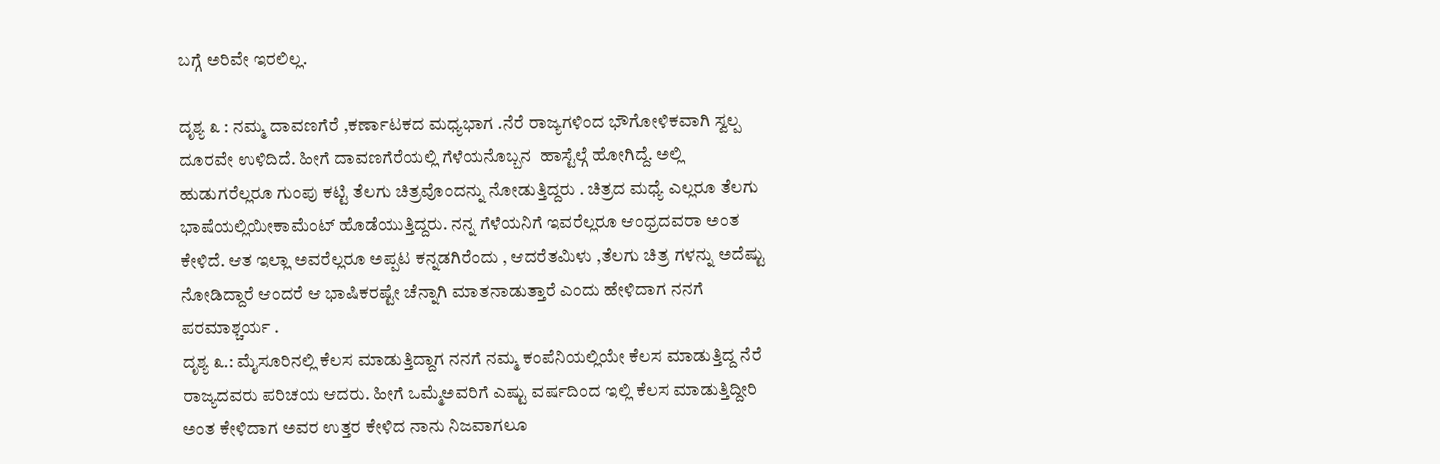ಬಗ್ಗೆ ಅರಿವೇ ಇರಲಿಲ್ಲ.

ದೃಶ್ಯ ೩ : ನಮ್ಮ ದಾವಣಗೆರೆ ,ಕರ್ಣಾಟಕದ ಮಧ್ಯಭಾಗ .ನೆರೆ ರಾಜ್ಯಗಳಿಂದ ಭೌಗೋಳಿಕವಾಗಿ ಸ್ವಲ್ಪ ದೂರವೇ ಉಳಿದಿದೆ. ಹೀಗೆ ದಾವಣಗೆರೆಯಲ್ಲಿ ಗೆಳೆಯನೊಬ್ಬನ  ಹಾಸ್ಟೆಲ್ಗೆ ಹೋಗಿದ್ದೆ. ಅಲ್ಲಿ ಹುಡುಗರೆಲ್ಲರೂ ಗುಂಪು ಕಟ್ಟಿ ತೆಲಗು ಚಿತ್ರವೊಂದನ್ನು ನೋಡುತ್ತಿದ್ದರು . ಚಿತ್ರದ ಮಧ್ಯೆ ಎಲ್ಲರೂ ತೆಲಗು ಭಾಷೆಯಲ್ಲಿಯೀಕಾಮೆಂಟ್ ಹೊಡೆಯುತ್ತಿದ್ದರು. ನನ್ನ ಗೆಳೆಯನಿಗೆ ಇವರೆಲ್ಲರೂ ಆಂಧ್ರದವರಾ ಅಂತ ಕೇಳಿದೆ. ಆತ ಇಲ್ಲಾ ಅವರೆಲ್ಲರೂ ಅಪ್ಪಟ ಕನ್ನಡಗಿರೆಂದು , ಆದರೆತಮಿಳು ,ತೆಲಗು ಚಿತ್ರ ಗಳನ್ನು ಅದೆಷ್ಟು ನೋಡಿದ್ದಾರೆ ಆಂದರೆ ಆ ಭಾಷಿಕರಷ್ಟೇ ಚೆನ್ನಾಗಿ ಮಾತನಾಡುತ್ತಾರೆ ಎಂದು ಹೇಳಿದಾಗ ನನಗೆ ಪರಮಾಶ್ಚರ್ಯ .
ದೃಶ್ಯ ೩.: ಮೈಸೂರಿನಲ್ಲಿ ಕೆಲಸ ಮಾಡುತ್ತಿದ್ದಾಗ ನನಗೆ ನಮ್ಮ ಕಂಪೆನಿಯಲ್ಲಿಯೇ ಕೆಲಸ ಮಾಡುತ್ತಿದ್ದ ನೆರೆ ರಾಜ್ಯದವರು ಪರಿಚಯ ಆದರು. ಹೀಗೆ ಒಮ್ಮೆಅವರಿಗೆ ಎಷ್ಟು ವರ್ಷದಿಂದ ಇಲ್ಲಿ ಕೆಲಸ ಮಾಡುತ್ತಿದ್ದೀರಿ ಅಂತ ಕೇಳಿದಾಗ ಅವರ ಉತ್ತರ ಕೇಳಿದ ನಾನು ನಿಜವಾಗಲೂ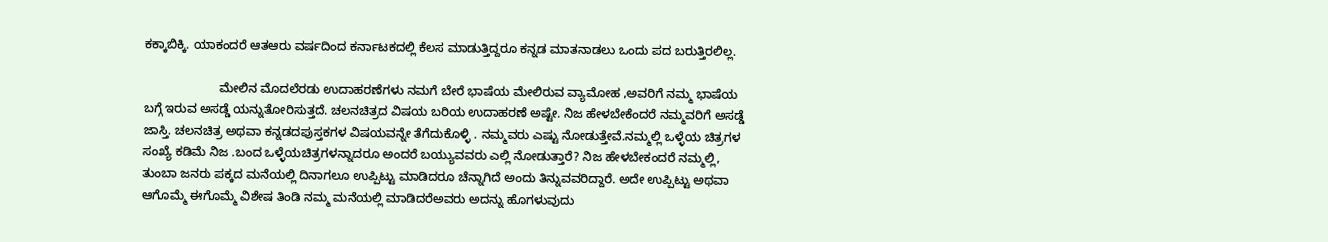ಕಕ್ಕಾಬಿಕ್ಕಿ. ಯಾಕಂದರೆ ಆತಆರು ವರ್ಷದಿಂದ ಕರ್ನಾಟಕದಲ್ಲಿ ಕೆಲಸ ಮಾಡುತ್ತಿದ್ದರೂ ಕನ್ನಡ ಮಾತನಾಡಲು ಒಂದು ಪದ ಬರುತ್ತಿರಲಿಲ್ಲ.

                      ಮೇಲಿನ ಮೊದಲೆರಡು ಉದಾಹರಣೆಗಳು ನಮಗೆ ಬೇರೆ ಭಾಷೆಯ ಮೇಲಿರುವ ವ್ಯಾಮೋಹ ,ಅವರಿಗೆ ನಮ್ಮ ಭಾಷೆಯ ಬಗ್ಗೆ ಇರುವ ಅಸಡ್ಡೆ ಯನ್ನುತೋರಿಸುತ್ತದೆ. ಚಲನಚಿತ್ರದ ವಿಷಯ ಬರಿಯ ಉದಾಹರಣೆ ಅಷ್ಟೇ. ನಿಜ ಹೇಳಬೇಕೆಂದರೆ ನಮ್ಮವರಿಗೆ ಅಸಡ್ಡೆ ಜಾಸ್ತಿ. ಚಲನಚಿತ್ರ ಅಥವಾ ಕನ್ನಡದಪುಸ್ತಕಗಳ ವಿಷಯವನ್ನೇ ತೆಗೆದುಕೊಳ್ಳಿ . ನಮ್ಮವರು ಎಷ್ಟು ನೋಡುತ್ತೇವೆ.ನಮ್ಮಲ್ಲಿ ಒಳ್ಳೆಯ ಚಿತ್ರಗಳ ಸಂಖ್ಯೆ ಕಡಿಮೆ ನಿಜ .ಬಂದ ಒಳ್ಳೆಯಚಿತ್ರಗಳನ್ನಾದರೂ ಅಂದರೆ ಬಯ್ಯುವವರು ಎಲ್ಲಿ ನೋಡುತ್ತಾರೆ? ನಿಜ ಹೇಳಬೇಕಂದರೆ ನಮ್ಮಲ್ಲಿ, ತುಂಬಾ ಜನರು ಪಕ್ಕದ ಮನೆಯಲ್ಲಿ ದಿನಾಗಲೂ ಉಪ್ಪಿಟ್ಟು ಮಾಡಿದರೂ ಚೆನ್ನಾಗಿದೆ ಅಂದು ತಿನ್ನುವವರಿದ್ದಾರೆ. ಅದೇ ಉಪ್ಪಿಟ್ಟು ಅಥವಾ ಆಗೊಮ್ಮೆ ಈಗೊಮ್ಮೆ ವಿಶೇಷ ತಿಂಡಿ ನಮ್ಮ ಮನೆಯಲ್ಲಿ ಮಾಡಿದರೆಅವರು ಅದನ್ನು ಹೊಗಳುವುದು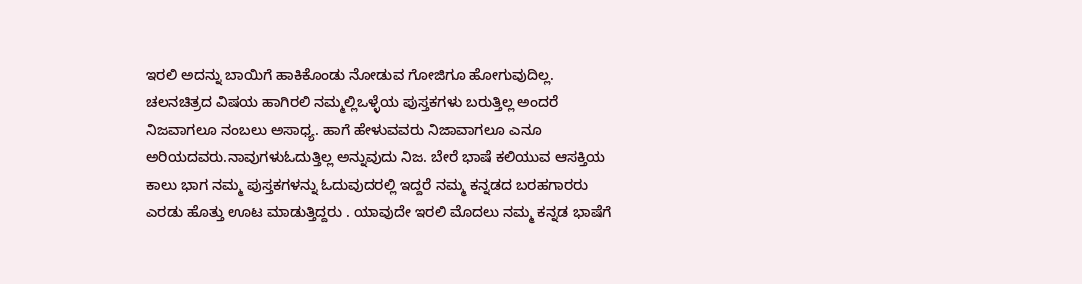ಇರಲಿ ಅದನ್ನು ಬಾಯಿಗೆ ಹಾಕಿಕೊಂಡು ನೋಡುವ ಗೋಜಿಗೂ ಹೋಗುವುದಿಲ್ಲ. ಚಲನಚಿತ್ರದ ವಿಷಯ ಹಾಗಿರಲಿ ನಮ್ಮಲ್ಲಿಒಳ್ಳೆಯ ಪುಸ್ತಕಗಳು ಬರುತ್ತಿಲ್ಲ ಅಂದರೆ ನಿಜವಾಗಲೂ ನಂಬಲು ಅಸಾಧ್ಯ. ಹಾಗೆ ಹೇಳುವವರು ನಿಜಾವಾಗಲೂ ಎನೂ ಅರಿಯದವರು.ನಾವುಗಳುಓದುತ್ತಿಲ್ಲ ಅನ್ನುವುದು ನಿಜ. ಬೇರೆ ಭಾಷೆ ಕಲಿಯುವ ಆಸಕ್ತಿಯ ಕಾಲು ಭಾಗ ನಮ್ಮ ಪುಸ್ತಕಗಳನ್ನು ಓದುವುದರಲ್ಲಿ ಇದ್ದರೆ ನಮ್ಮ ಕನ್ನಡದ ಬರಹಗಾರರು ಎರಡು ಹೊತ್ತು ಊಟ ಮಾಡುತ್ತಿದ್ದರು . ಯಾವುದೇ ಇರಲಿ ಮೊದಲು ನಮ್ಮ ಕನ್ನಡ ಭಾಷೆಗೆ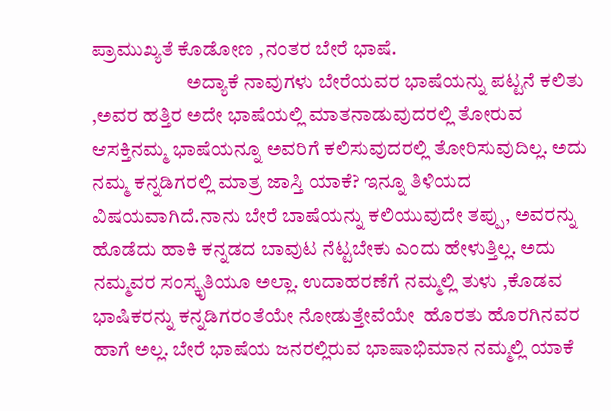ಪ್ರಾಮುಖ್ಯತೆ ಕೊಡೋಣ ,ನಂತರ ಬೇರೆ ಭಾಷೆ.
                        ಅದ್ಯಾಕೆ ನಾವುಗಳು ಬೇರೆಯವರ ಭಾಷೆಯನ್ನು ಪಟ್ಟನೆ ಕಲಿತು ,ಅವರ ಹತ್ತಿರ ಅದೇ ಭಾಷೆಯಲ್ಲಿ ಮಾತನಾಡುವುದರಲ್ಲಿ ತೋರುವ ಆಸಕ್ತಿನಮ್ಮ ಭಾಷೆಯನ್ನೂ ಅವರಿಗೆ ಕಲಿಸುವುದರಲ್ಲಿ ತೋರಿಸುವುದಿಲ್ಲ. ಅದು ನಮ್ಮ ಕನ್ನಡಿಗರಲ್ಲಿ ಮಾತ್ರ ಜಾಸ್ತಿ ಯಾಕೆ? ಇನ್ನೂ ತಿಳಿಯದ ವಿಷಯವಾಗಿದೆ.ನಾನು ಬೇರೆ ಬಾಷೆಯನ್ನು ಕಲಿಯುವುದೇ ತಪ್ಪು, ಅವರನ್ನು ಹೊಡೆದು ಹಾಕಿ ಕನ್ನಡದ ಬಾವುಟ ನೆಟ್ಟಬೇಕು ಎಂದು ಹೇಳುತ್ತಿಲ್ಲ. ಅದು ನಮ್ಮವರ ಸಂಸ್ಕೃತಿಯೂ ಅಲ್ಲಾ. ಉದಾಹರಣೆಗೆ ನಮ್ಮಲ್ಲಿ ತುಳು ,ಕೊಡವ ಭಾಷಿಕರನ್ನು ಕನ್ನಡಿಗರಂತೆಯೇ ನೋಡುತ್ತೇವೆಯೇ  ಹೊರತು ಹೊರಗಿನವರ ಹಾಗೆ ಅಲ್ಲ. ಬೇರೆ ಭಾಷೆಯ ಜನರಲ್ಲಿರುವ ಭಾಷಾಭಿಮಾನ ನಮ್ಮಲ್ಲಿ ಯಾಕೆ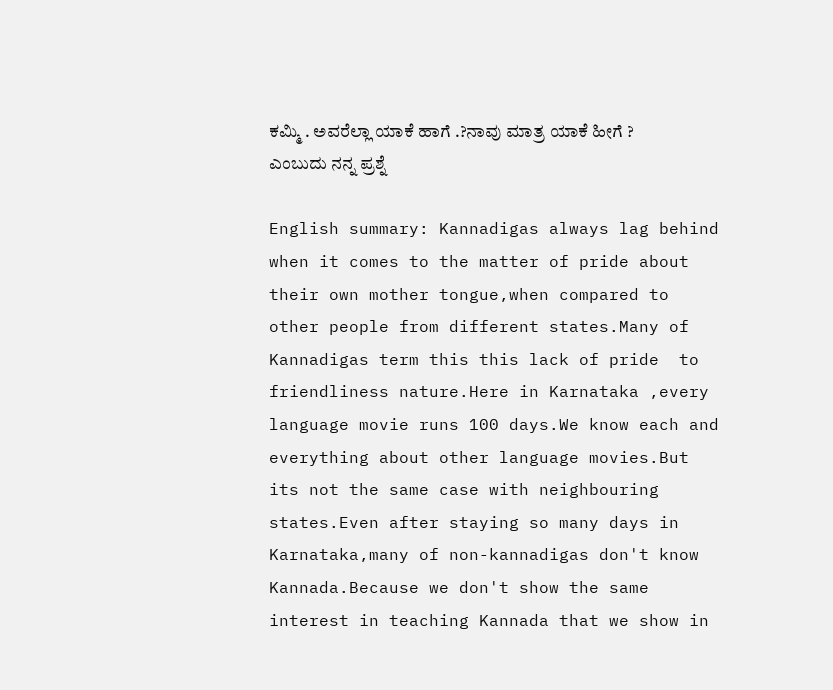ಕಮ್ಮಿ . ಅವರೆಲ್ಲಾ ಯಾಕೆ ಹಾಗೆ .?ನಾವು ಮಾತ್ರ ಯಾಕೆ ಹೀಗೆ ? ಎಂಬುದು ನನ್ನ ಪ್ರಶ್ನೆ

English summary: Kannadigas always lag behind when it comes to the matter of pride about their own mother tongue,when compared to other people from different states.Many of Kannadigas term this this lack of pride  to friendliness nature.Here in Karnataka ,every language movie runs 100 days.We know each and everything about other language movies.But its not the same case with neighbouring states.Even after staying so many days in Karnataka,many of non-kannadigas don't know Kannada.Because we don't show the same interest in teaching Kannada that we show in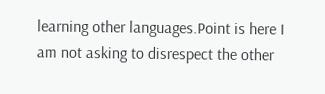learning other languages.Point is here I am not asking to disrespect the other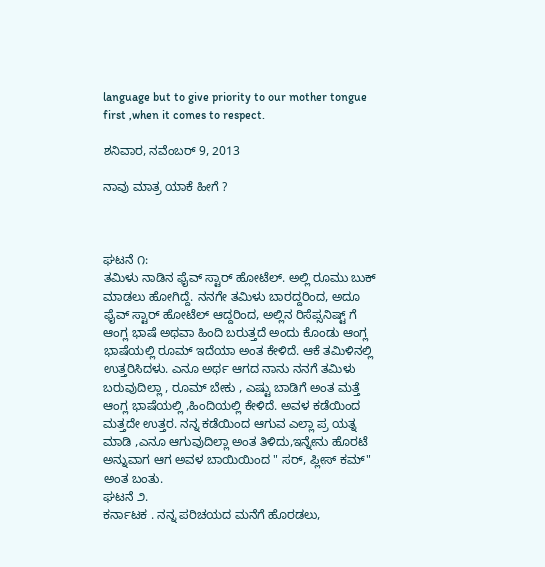language but to give priority to our mother tongue first ,when it comes to respect.

ಶನಿವಾರ, ನವೆಂಬರ್ 9, 2013

ನಾವು ಮಾತ್ರ ಯಾಕೆ ಹೀಗೆ ?



ಘಟನೆ ೧:
ತಮಿಳು ನಾಡಿನ ಫೈವ್ ಸ್ಟಾರ್ ಹೋಟೆಲ್. ಅಲ್ಲಿ ರೂಮು ಬುಕ್ ಮಾಡಲು ಹೋಗಿದ್ದೆ. ನನಗೇ ತಮಿಳು ಬಾರದ್ದರಿಂದ, ಅದೂ ಫೈವ್ ಸ್ಟಾರ್ ಹೋಟೆಲ್ ಆದ್ದರಿಂದ, ಅಲ್ಲಿನ ರಿಸೆಪ್ಸನಿಷ್ಟ್ ಗೆ ಆಂಗ್ಲ ಭಾಷೆ ಅಥವಾ ಹಿಂದಿ ಬರುತ್ತದೆ ಅಂದು ಕೊಂಡು ಆಂಗ್ಲ ಭಾಷೆಯಲ್ಲಿ ರೂಮ್ ಇದೆಯಾ ಅಂತ ಕೇಳಿದೆ. ಆಕೆ ತಮಿಳಿನಲ್ಲಿ ಉತ್ತರಿಸಿದಳು. ಎನೂ ಅರ್ಥ ಆಗದ ನಾನು ನನಗೆ ತಮಿಳು ಬರುವುದಿಲ್ಲಾ , ರೂಮ್ ಬೇಕು , ಎಷ್ಟು ಬಾಡಿಗೆ ಅಂತ ಮತ್ತೆ ಆಂಗ್ಲ ಭಾಷೆಯಲ್ಲಿ ,ಹಿಂದಿಯಲ್ಲಿ ಕೇಳಿದೆ. ಅವಳ ಕಡೆಯಿಂದ ಮತ್ತದೇ ಉತ್ತರ. ನನ್ನ ಕಡೆಯಿಂದ ಆಗುವ ಎಲ್ಲಾ ಪ್ರ ಯತ್ನ ಮಾಡಿ ,ಎನೂ ಆಗುವುದಿಲ್ಲಾ ಅಂತ ತಿಳಿದು,ಇನ್ನೇನು ಹೊರಟೆ ಅನ್ನುವಾಗ ಆಗ ಅವಳ ಬಾಯಿಯಿಂದ " ಸರ್, ಪ್ಲೀಸ್ ಕಮ್" ಅಂತ ಬಂತು.
ಘಟನೆ ೨.
ಕರ್ನಾಟಕ . ನನ್ನ ಪರಿಚಯದ ಮನೆಗೆ ಹೊರಡಲು,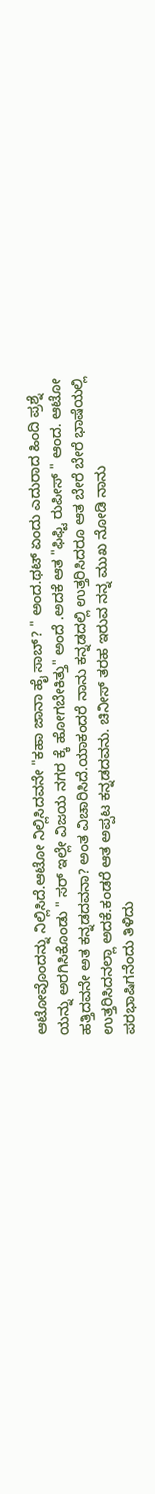ಆಟೋವೊಂದನ್ನು ನಿಲ್ಲಿಸಿದೆ.ಆಟೋ ನಿಲ್ಲಿಸಿದವನೇ "ಕಹಾ ಜಾನಾ ಹೈ ಸಾಬ್? " ಅಂದ.ಥಟ್ ಏಂದು ಎದುರಾದ ಹಿಂದಿ ಪ್ರಶ್ನೆ ಯನ್ನು ಅರಗಿಸಿಕೊಂಡು " ಸರ್ ಇಲ್ಲೇ ವಿಜಯ ನಗರ ಕ್ಕೆ ಹೋಗಬೇಕಿತ್ತು" ಅಂದೆ .ಅದಕೆ ಆತ "ಫಿಫ್ಟಿ ರುಪೀಸ್ " ಆಂದ. ಆಟೋ ಹತ್ತಿದವನೇ ಅತ ಕನ್ನಡದವನಾ? ಅಂತ ವಿಚಾರಿಸಿದೆ.ಯಾಕಂದರೆ ನಾನು ಕನ್ನಡದಲ್ಲಿ ಉತ್ತರಿಸಿದರೂ ಆತ ಬೇರೆ ಬೇರೆ ಭಾಷೆಯಲ್ಲಿ ಉತ್ತರಿಸಿದನಲ್ಲಾ ಅದಕೆ.ಕಂಡರೆ ಆತ ಅಪ್ಪಟ ಕನ್ನಡದವನು. ಚಿನೀಸ್ ತರಹ ಇರುವ ನನ್ನ ಮುಖ ನೋಡಿ ನಾನು ಪರಭಾಷಿಗನೆಂದು ತಿಳಿದು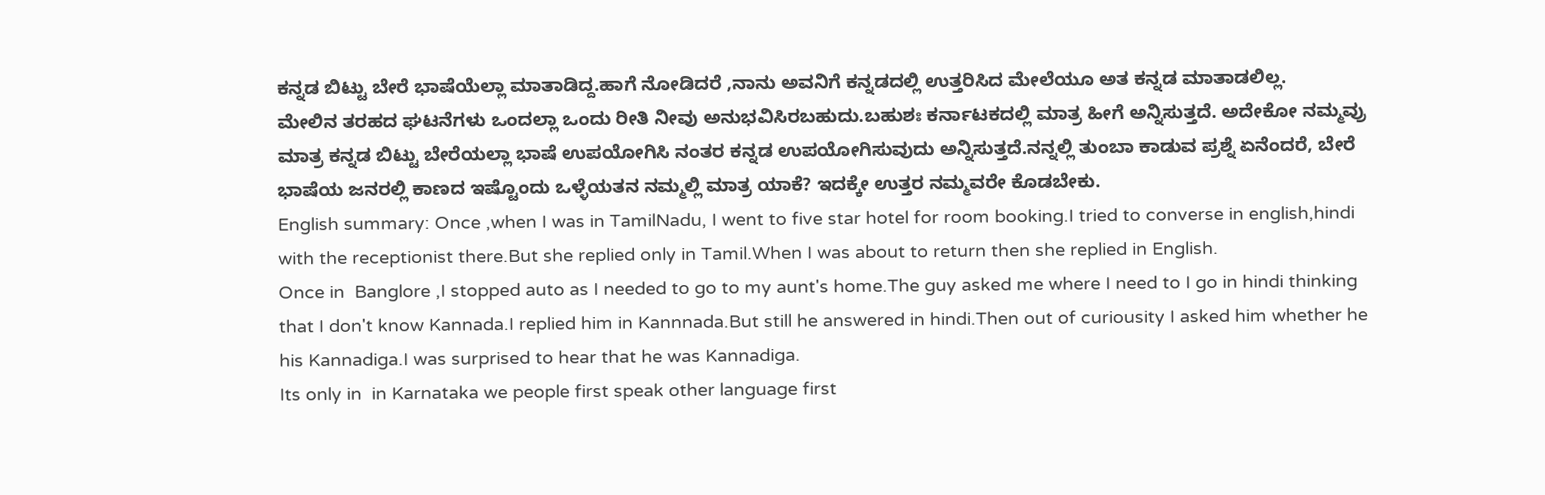ಕನ್ನಡ ಬಿಟ್ಟು ಬೇರೆ ಭಾಷೆಯೆಲ್ಲಾ ಮಾತಾಡಿದ್ದ.ಹಾಗೆ ನೋಡಿದರೆ ,ನಾನು ಅವನಿಗೆ ಕನ್ನಡದಲ್ಲಿ ಉತ್ತರಿಸಿದ ಮೇಲೆಯೂ ಅತ ಕನ್ನಡ ಮಾತಾಡಲಿಲ್ಲ.
ಮೇಲಿನ ತರಹದ ಘಟನೆಗಳು ಒಂದಲ್ಲಾ ಒಂದು ರೀತಿ ನೀವು ಅನುಭವಿಸಿರಬಹುದು.ಬಹುಶಃ ಕರ್ನಾಟಕದಲ್ಲಿ ಮಾತ್ರ ಹೀಗೆ ಅನ್ನಿಸುತ್ತದೆ. ಅದೇಕೋ ನಮ್ಮವ್ರು ಮಾತ್ರ ಕನ್ನಡ ಬಿಟ್ಟು ಬೇರೆಯಲ್ಲಾ ಭಾಷೆ ಉಪಯೋಗಿಸಿ ನಂತರ ಕನ್ನಡ ಉಪಯೋಗಿಸುವುದು ಅನ್ನಿಸುತ್ತದೆ.ನನ್ನಲ್ಲಿ ತುಂಬಾ ಕಾಡುವ ಪ್ರಶ್ನೆ ಏನೆಂದರೆ, ಬೇರೆ ಭಾಷೆಯ ಜನರಲ್ಲಿ ಕಾಣದ ಇಷ್ಟೊಂದು ಒಳ್ಳೆಯತನ ನಮ್ಮಲ್ಲಿ ಮಾತ್ರ ಯಾಕೆ? ಇದಕ್ಕೇ ಉತ್ತರ ನಮ್ಮವರೇ ಕೊಡಬೇಕು.
English summary: Once ,when I was in TamilNadu, I went to five star hotel for room booking.I tried to converse in english,hindi with the receptionist there.But she replied only in Tamil.When I was about to return then she replied in English.
Once in  Banglore ,I stopped auto as I needed to go to my aunt's home.The guy asked me where I need to I go in hindi thinking that I don't know Kannada.I replied him in Kannnada.But still he answered in hindi.Then out of curiousity I asked him whether he his Kannadiga.I was surprised to hear that he was Kannadiga.
Its only in  in Karnataka we people first speak other language first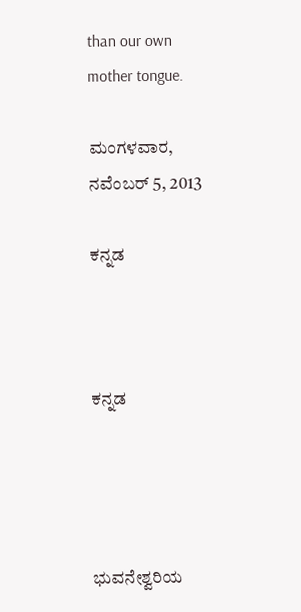than our own mother tongue.

ಮಂಗಳವಾರ, ನವೆಂಬರ್ 5, 2013

ಕನ್ನಡ



ಕನ್ನಡ




ಭುವನೇಶ್ವರಿಯ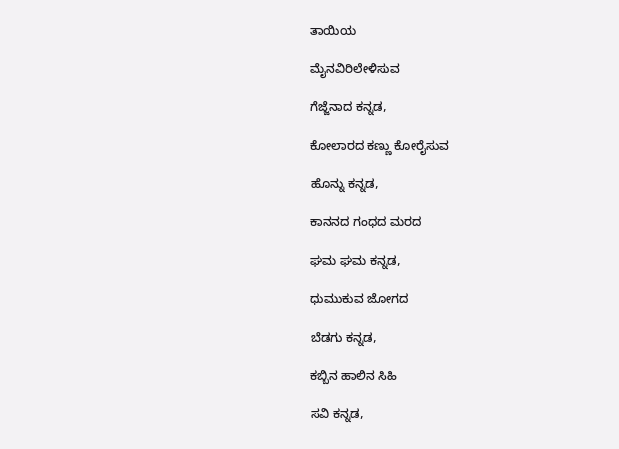ತಾಯಿಯ

ಮೈನವಿರಿಲೇಳಿಸುವ

ಗೆಜ್ಜೆನಾದ ಕನ್ನಡ,

ಕೋಲಾರದ ಕಣ್ಣು ಕೋರೈಸುವ

ಹೊನ್ನು ಕನ್ನಡ,

ಕಾನನದ ಗಂಧದ ಮರದ

ಘಮ ಘಮ ಕನ್ನಡ,

ಧುಮುಕುವ ಜೋಗದ

ಬೆಡಗು ಕನ್ನಡ,

ಕಬ್ಬಿನ ಹಾಲಿನ ಸಿಹಿ

ಸವಿ ಕನ್ನಡ,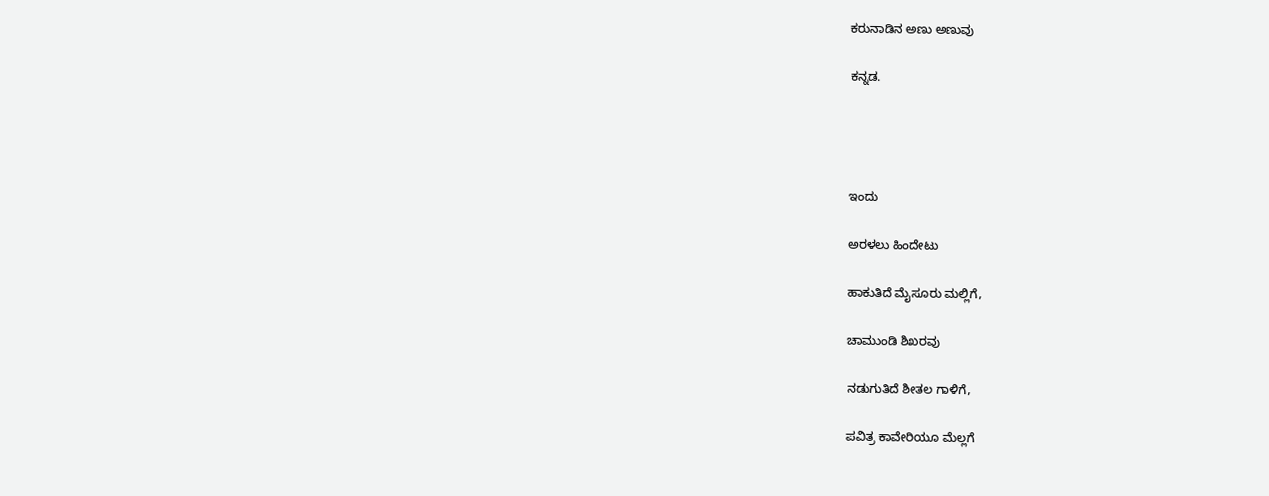ಕರುನಾಡಿನ ಅಣು ಅಣುವು

ಕನ್ನಡ.




ಇಂದು

ಅರಳಲು ಹಿಂದೇಟು

ಹಾಕುತಿದೆ ಮೈಸೂರು ಮಲ್ಲಿಗೆ,

ಚಾಮುಂಡಿ ಶಿಖರವು

ನಡುಗುತಿದೆ ಶೀತಲ ಗಾಳಿಗೆ,

ಪವಿತ್ರ ಕಾವೇರಿಯೂ ಮೆಲ್ಲಗೆ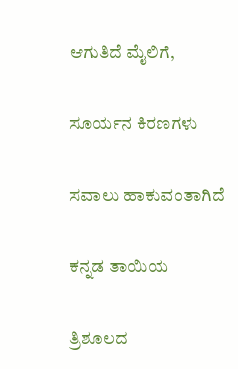ಆಗುತಿದೆ ಮೈಲಿಗೆ,

ಸೂರ್ಯನ ಕಿರಣಗಳು

ಸವಾಲು ಹಾಕುವಂತಾಗಿದೆ

ಕನ್ನಡ ತಾಯಿಯ

ತ್ರಿಶೂಲದ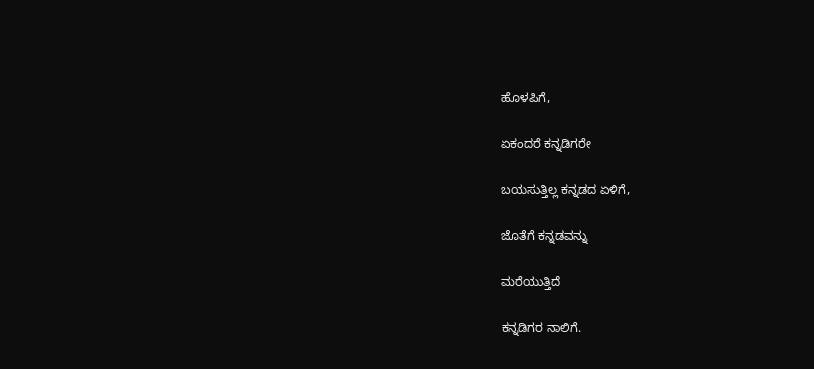ಹೊಳಪಿಗೆ,

ಏಕಂದರೆ ಕನ್ನಡಿಗರೇ

ಬಯಸುತ್ತಿಲ್ಲ ಕನ್ನಡದ ಏಳಿಗೆ,

ಜೊತೆಗೆ ಕನ್ನಡವನ್ನು

ಮರೆಯುತ್ತಿದೆ

ಕನ್ನಡಿಗರ ನಾಲಿಗೆ.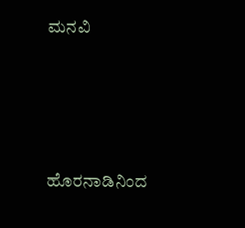ಮನವಿ




ಹೊರನಾಡಿನಿಂದ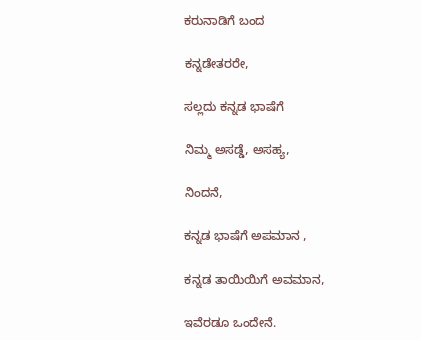ಕರುನಾಡಿಗೆ ಬಂದ

ಕನ್ನಡೇತರರೇ,

ಸಲ್ಲದು ಕನ್ನಡ ಭಾಷೆಗೆ

ನಿಮ್ಮ ಅಸಡ್ಡೆ, ಅಸಹ್ಯ,

ನಿಂದನೆ,

ಕನ್ನಡ ಭಾಷೆಗೆ ಅಪಮಾನ ,

ಕನ್ನಡ ತಾಯಿಯಿಗೆ ಅವಮಾನ,

ಇವೆರಡೂ ಒಂದೇನೆ.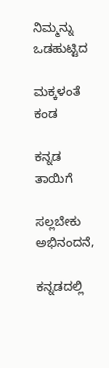ನಿಮ್ಮನ್ನು ಒಡಹುಟ್ಟಿದ

ಮಕ್ಕಳಂತೆ ಕಂಡ

ಕನ್ನಡ ತಾಯಿಗೆ

ಸಲ್ಲಬೇಕು ಅಭಿನಂದನೆ,

ಕನ್ನಡದಲ್ಲಿ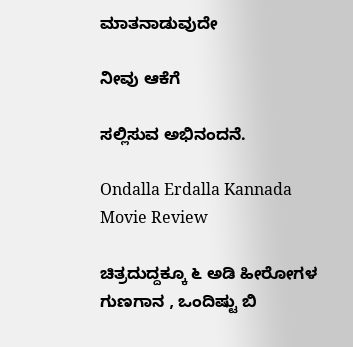ಮಾತನಾಡುವುದೇ

ನೀವು ಆಕೆಗೆ

ಸಲ್ಲಿಸುವ ಅಭಿನಂದನೆ.

Ondalla Erdalla Kannada Movie Review

ಚಿತ್ರದುದ್ದಕ್ಕೂ ೬ ಅಡಿ ಹೀರೋಗಳ ಗುಣಗಾನ , ಒಂದಿಷ್ಟು ಬಿ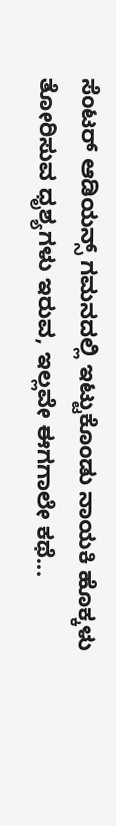ಸೆಂಟರ್ ಆಡಿಯನ್ಸ್ ಗಮನದಲ್ಲಿ ಇಟ್ಟುಕೊಂಡು ನಾಯಕಿ ಹೊಕ್ಕಳು ತೋರಿಸುವ ಧೃಶ್ಯಗಳು ಇರುವ, ಇಲ್ಲವೇ ಈಗಗಾಲೇ ಕಥೆ...